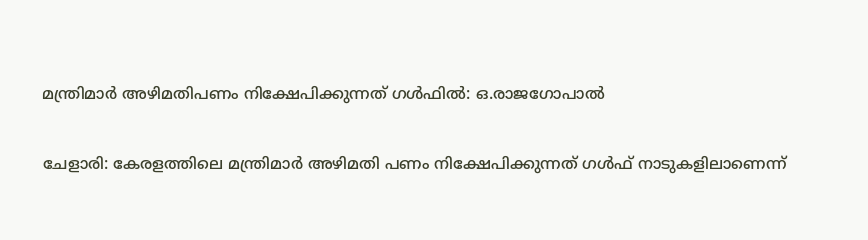മന്ത്രിമാര്‍ അഴിമതിപണം നിക്ഷേപിക്കുന്നത് ഗള്‍ഫില്‍: ഒ.രാജഗോപാല്‍

ചേളാരി: കേരളത്തിലെ മന്ത്രിമാര്‍ അഴിമതി പണം നിക്ഷേപിക്കുന്നത് ഗള്‍ഫ് നാടുകളിലാണെന്ന്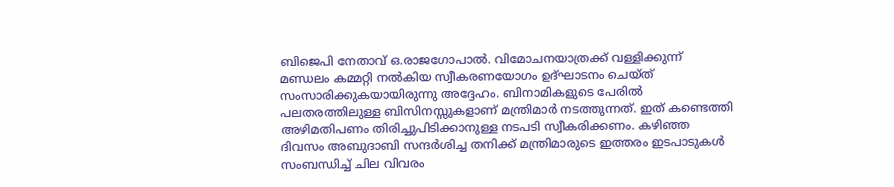ബിജെപി നേതാവ് ഒ.രാജഗോപാല്‍. വിമോചനയാത്രക്ക് വള്ളിക്കുന്ന് മണ്ഡലം കമ്മറ്റി നല്‍കിയ സ്വീകരണയോഗം ഉദ്ഘാടനം ചെയ്ത് സംസാരിക്കുകയായിരുന്നു അദ്ദേഹം. ബിനാമികളുടെ പേരില്‍ പലതരത്തിലുള്ള ബിസിനസ്സുകളാണ് മന്ത്രിമാര്‍ നടത്തുന്നത്. ഇത് കണ്ടെത്തി അഴിമതിപണം തിരിച്ചുപിടിക്കാനുള്ള നടപടി സ്വീകരിക്കണം. കഴിഞ്ഞ ദിവസം അബുദാബി സന്ദര്‍ശിച്ച തനിക്ക് മന്ത്രിമാരുടെ ഇത്തരം ഇടപാടുകള്‍ സംബന്ധിച്ച് ചില വിവരം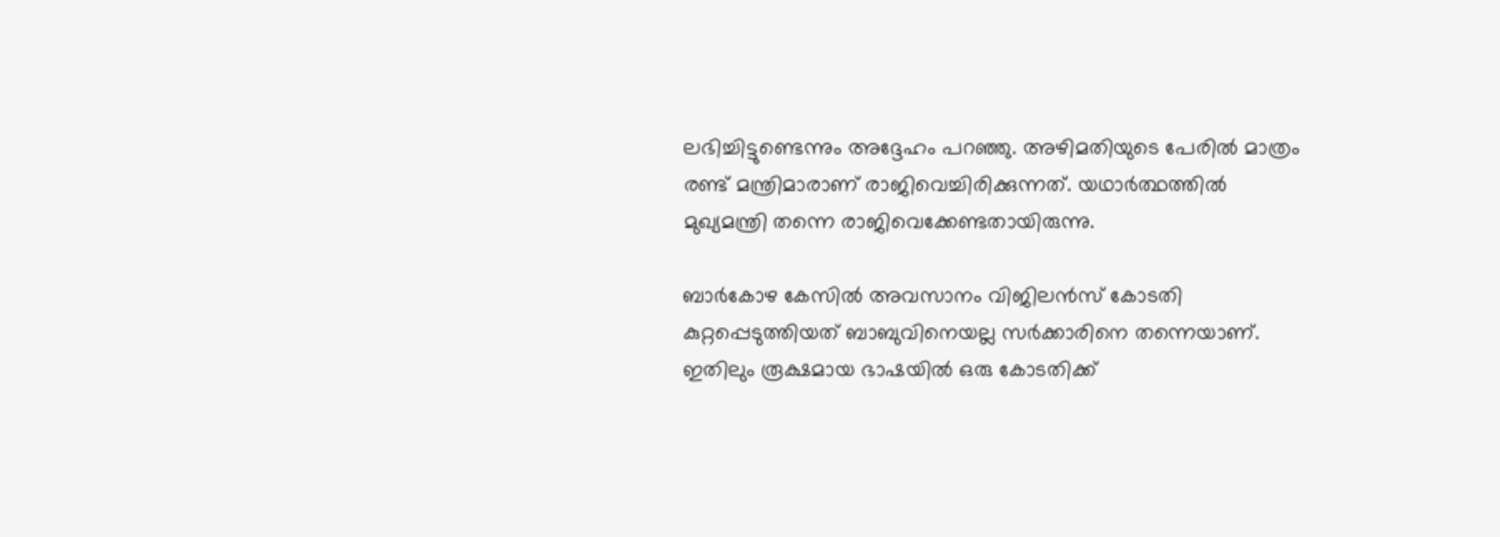ലഭിച്ചിട്ടുണ്ടെന്നും അദ്ദേഹം പറഞ്ഞു. അഴിമതിയുടെ പേരില്‍ മാത്രം രണ്ട് മന്ത്രിമാരാണ് രാജിവെച്ചിരിക്കുന്നത്. യഥാര്‍ത്ഥത്തില്‍ മുഖ്യമന്ത്രി തന്നെ രാജിവെക്കേണ്ടതായിരുന്നു.

ബാര്‍കോഴ കേസില്‍ അവസാനം വിജിലന്‍സ് കോടതി കുറ്റപ്പെടുത്തിയത് ബാബുവിനെയല്ല സര്‍ക്കാരിനെ തന്നെയാണ്. ഇതിലും രൂക്ഷമായ ഭാഷയില്‍ ഒരു കോടതിക്ക്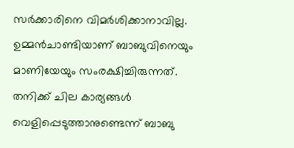സര്‍ക്കാരിനെ വിമര്‍ശിക്കാനാവില്ല. ഉമ്മന്‍ചാണ്ടിയാണ് ബാബുവിനെയും മാണിയേയും സംരക്ഷിച്ചിരുന്നത്. തനിക്ക് ചില കാര്യങ്ങള്‍ വെളിപ്പെടുത്താനുണ്ടെന്ന് ബാബു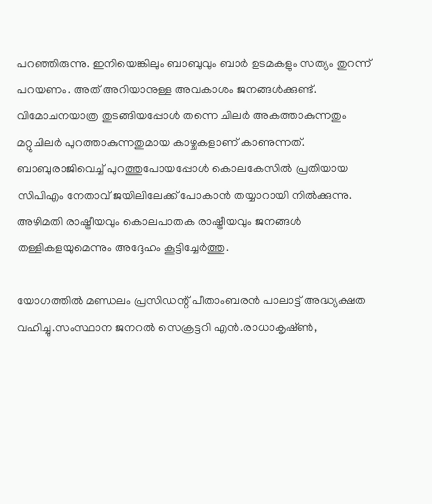പറഞ്ഞിരുന്നു. ഇനിയെങ്കിലും ബാബുവും ബാര്‍ ഉടമകളും സത്യം തുറന്ന് പറയണം. അത് അറിയാനുള്ള അവകാശം ജനങ്ങള്‍ക്കുണ്ട്. വിമോചനയാത്ര തുടങ്ങിയപ്പോള്‍ തന്നെ ചിലര്‍ അകത്താകുന്നതും മറ്റുചിലര്‍ പുറത്താകുന്നതുമായ കാഴ്ചകളാണ് കാണുന്നത്. ബാബുരാജിവെച്ച് പുറത്തുപോയപ്പോള്‍ കൊലകേസില്‍ പ്രതിയായ സിപിഎം നേതാവ് ജയിലിലേക്ക് പോകാന്‍ തയ്യാറായി നില്‍ക്കുന്നു. അഴിമതി രാഷ്ട്രീയവും കൊലപാതക രാഷ്ട്രീയവും ജനങ്ങള്‍ തള്ളികളയുമെന്നും അദ്ദേഹം കൂട്ടിച്ചേര്‍ത്തു.

യോഗത്തില്‍ മണ്ഡലം പ്രസിഡന്റ് പീതാംബരന്‍ പാലാട്ട് അദ്ധ്യക്ഷത വഹിച്ചു.സംസ്ഥാന ജനറല്‍ സെക്രട്ടറി എന്‍.രാധാകൃഷ്ണ്‍,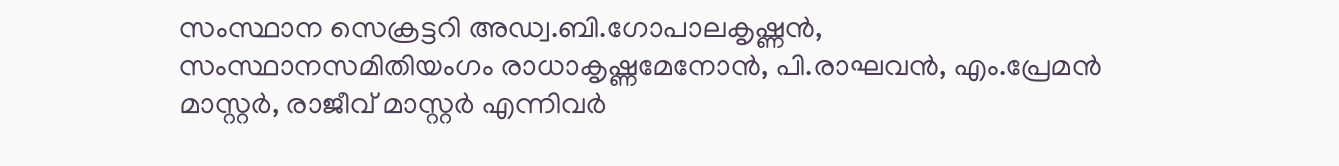സംസ്ഥാന സെക്രട്ടറി അഡ്വ.ബി.ഗോപാലകൃഷ്ണന്‍, സംസ്ഥാനസമിതിയംഗം രാധാകൃഷ്ണമേനോന്‍, പി.രാഘവന്‍, എം.പ്രേമന്‍ മാസ്റ്റര്‍, രാജീവ് മാസ്റ്റര്‍ എന്നിവര്‍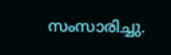സംസാരിച്ചു.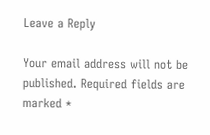Leave a Reply

Your email address will not be published. Required fields are marked *